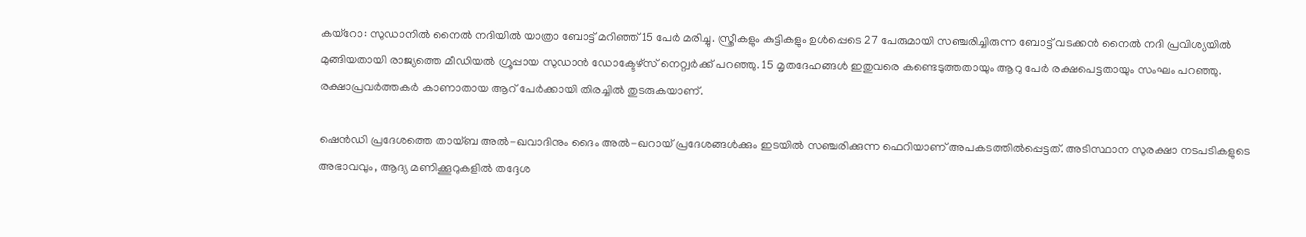കയ്‌റോ: സുഡാനില്‍ നൈല്‍ നദിയില്‍ യാത്രാ ബോട്ട് മറിഞ്ഞ് 15 പേര്‍ മരിച്ചു. സ്ത്രീകളും കുട്ടികളും ഉള്‍പ്പെടെ 27 പേരുമായി സഞ്ചരിച്ചിരുന്ന ബോട്ട് വടക്കന്‍ നൈല്‍ നദി പ്രവിശ്യയില്‍ മുങ്ങിയതായി രാജ്യത്തെ മീഡിയല്‍ ഗ്രൂപ്പായ സുഡാന്‍ ഡോക്ടേഴ്‌സ് നെറ്റ്വര്‍ക്ക് പറഞ്ഞു. 15 മൃതദേഹങ്ങള്‍ ഇതുവരെ കണ്ടെടുത്തതായും ആറു പേര്‍ രക്ഷപെട്ടതായും സംഘം പറഞ്ഞു. രക്ഷാപ്രവര്‍ത്തകര്‍ കാണാതായ ആറ് പേര്‍ക്കായി തിരച്ചില്‍ തുടരുകയാണ്.

ഷെന്‍ഡി പ്രദേശത്തെ തായ്ബ അല്‍-ഖവാദിനും ദൈം അല്‍-ഖറായ് പ്രദേശങ്ങള്‍ക്കും ഇടയില്‍ സഞ്ചരിക്കുന്ന ഫെറിയാണ് അപകടത്തില്‍പ്പെട്ടത്. അടിസ്ഥാന സുരക്ഷാ നടപടികളുടെ അഭാവവും, ആദ്യ മണിക്കൂറുകളില്‍ തദ്ദേശ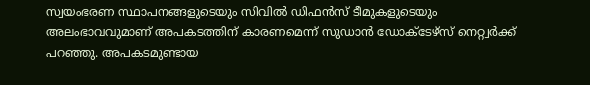സ്വയംഭരണ സ്ഥാപനങ്ങളുടെയും സിവില്‍ ഡിഫന്‍സ് ടീമുകളുടെയും അലംഭാവവുമാണ് അപകടത്തിന് കാരണമെന്ന് സുഡാന്‍ ഡോക്ടേഴ്‌സ് നെറ്റ്വര്‍ക്ക് പറഞ്ഞു. അപകടമുണ്ടായ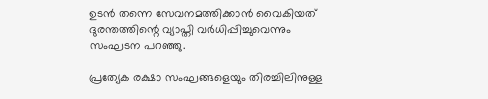ഉടന്‍ തന്നെ സേവനമത്തിക്കാന്‍ വൈകിയത് ദുരന്തത്തിന്റെ വ്യാപ്തി വര്‍ധിപ്പിച്ചുവെന്നും സംഘടന പറഞ്ഞു.

പ്രത്യേക രക്ഷാ സംഘങ്ങളെയും തിരച്ചിലിനുള്ള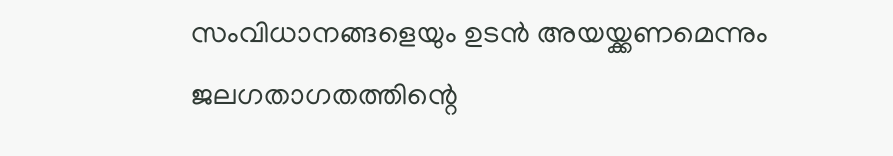സംവിധാനങ്ങളെയും ഉടന്‍ അയയ്ക്കണമെന്നും ജലഗതാഗതത്തിന്റെ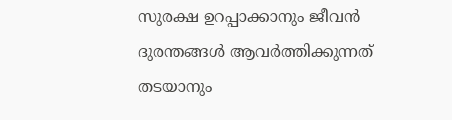സുരക്ഷ ഉറപ്പാക്കാനും ജീവന്‍ ദുരന്തങ്ങള്‍ ആവര്‍ത്തിക്കുന്നത് തടയാനും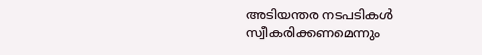അടിയന്തര നടപടികള്‍ സ്വീകരിക്കണമെന്നും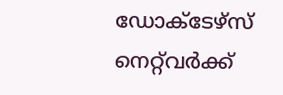ഡോക്ടേഴ്‌സ് നെറ്റ്‌വര്‍ക്ക്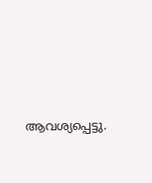ആവശ്യപ്പെട്ടു.